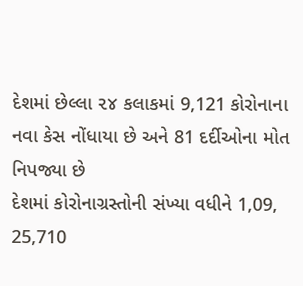દેશમાં છેલ્લા ૨૪ કલાકમાં 9,121 કોરોનાના નવા કેસ નોંધાયા છે અને 81 દર્દીઓના મોત નિપજ્યા છે
દેશમાં કોરોનાગ્રસ્તોની સંખ્યા વધીને 1,09, 25,710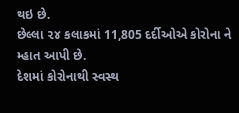થઇ છે.
છેલ્લા ૨૪ કલાકમાં 11,805 દર્દીઓએ કોરોના ને મ્હાત આપી છે.
દેશમાં કોરોનાથી સ્વસ્થ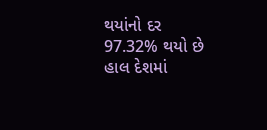થયાંનો દર 97.32% થયો છે
હાલ દેશમાં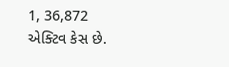1, 36,872 એક્ટિવ કેસ છે.